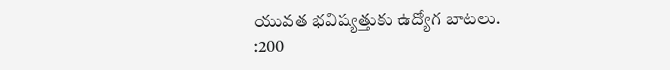యువత భవిష్యత్తుకు ఉద్యోగ బాటలు.
:200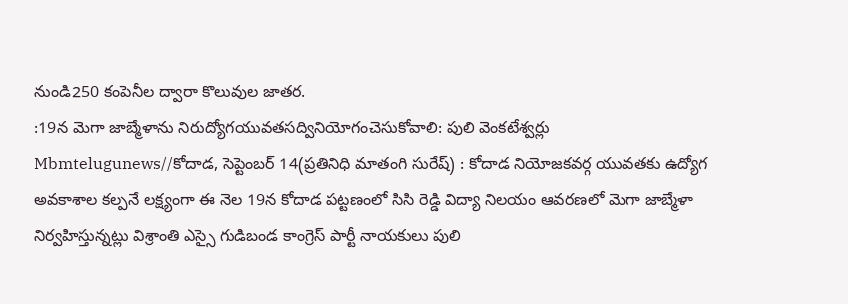నుండి250 కంపెనీల ద్వారా కొలువుల జాతర.
:19న మెగా జాబ్మేళాను నిరుద్యోగయువతసద్వినియోగంచెసుకోవాలి: పులి వెంకటేశ్వర్లు
Mbmtelugunews//కోదాడ, సెప్టెంబర్ 14(ప్రతినిధి మాతంగి సురేష్) : కోదాడ నియోజకవర్గ యువతకు ఉద్యోగ అవకాశాల కల్పనే లక్ష్యంగా ఈ నెల 19న కోదాడ పట్టణంలో సిసి రెడ్డి విద్యా నిలయం ఆవరణలో మెగా జాబ్మేళా నిర్వహిస్తున్నట్లు విశ్రాంతి ఎస్సై గుడిబండ కాంగ్రెస్ పార్టీ నాయకులు పులి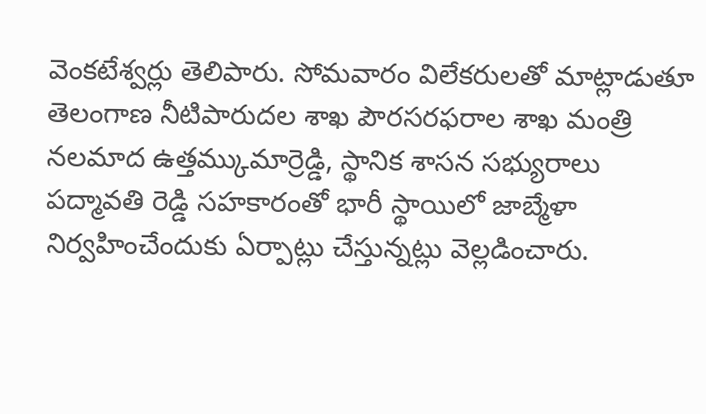వెంకటేశ్వర్లు తెలిపారు. సోమవారం విలేకరులతో మాట్లాడుతూ తెలంగాణ నీటిపారుదల శాఖ పౌరసరఫరాల శాఖ మంత్రి నలమాద ఉత్తమ్కుమార్రెడ్డి, స్థానిక శాసన సభ్యురాలు పద్మావతి రెడ్డి సహకారంతో భారీ స్థాయిలో జాబ్మేళా నిర్వహించేందుకు ఏర్పాట్లు చేస్తున్నట్లు వెల్లడించారు.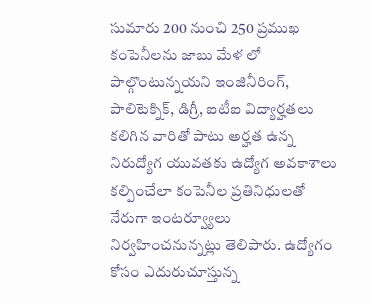సుమారు 200 నుంచి 250 ప్రముఖ కంపెనీలను జాబు మేళ లో పాల్గొంటున్నయని ఇంజినీరింగ్, పాలిటెక్నిక్, డిగ్రీ, ఐటీఐ విద్యార్హతలు కలిగిన వారితో పాటు అర్హత ఉన్న నిరుద్యోగ యువతకు ఉద్యోగ అవకాశాలు కల్పించేలా కంపెనీల ప్రతినిధులతో నేరుగా ఇంటర్వ్యూలు నిర్వహించనున్నట్లు తెలిపారు. ఉద్యోగం కోసం ఎదురుచూస్తున్న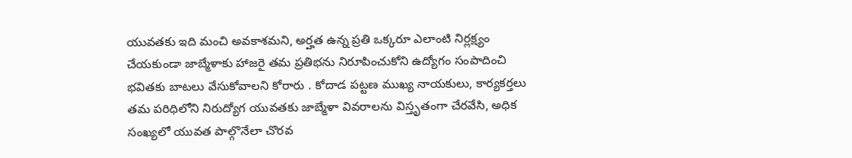యువతకు ఇది మంచి అవకాశమని, అర్హత ఉన్న ప్రతి ఒక్కరూ ఎలాంటి నిర్లక్ష్యం చేయకుండా జాబ్మేళాకు హాజరై తమ ప్రతిభను నిరూపించుకోని ఉద్యోగం సంపాదించి భవితకు బాటలు వేసుకోవాలని కోరారు . కోదాడ పట్టణ ముఖ్య నాయకులు, కార్యకర్తలు తమ పరిధిలోని నిరుద్యోగ యువతకు జాబ్మేళా వివరాలను విస్తృతంగా చేరవేసి, అధిక సంఖ్యలో యువత పాల్గొనేలా చొరవ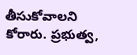తీసుకోవాలని కోరారు. ప్రభుత్వ,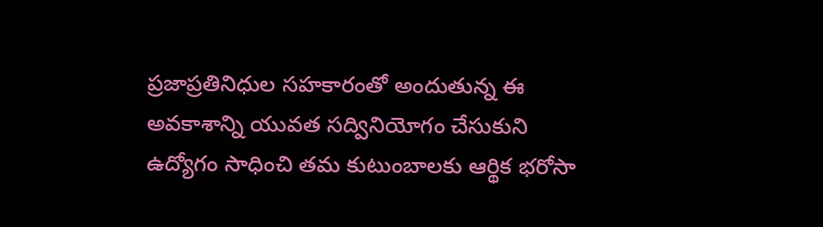ప్రజాప్రతినిధుల సహకారంతో అందుతున్న ఈ అవకాశాన్ని యువత సద్వినియోగం చేసుకుని ఉద్యోగం సాధించి తమ కుటుంబాలకు ఆర్థిక భరోసా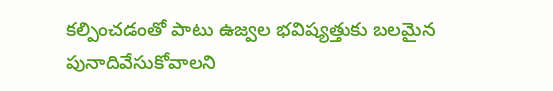కల్పించడంతో పాటు ఉజ్వల భవిష్యత్తుకు బలమైన పునాదివేసుకోవాలని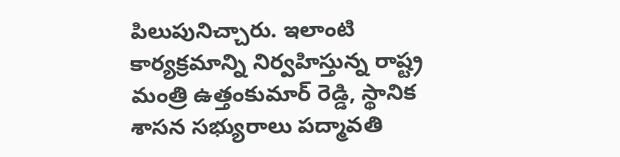పిలుపునిచ్చారు. ఇలాంటి కార్యక్రమాన్ని నిర్వహిస్తున్న రాష్ట్ర మంత్రి ఉత్తంకుమార్ రెడ్డి, స్థానిక శాసన సభ్యురాలు పద్మావతి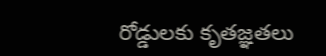రోడ్డులకు కృతజ్ఞతలు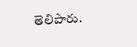తెలిపారు.